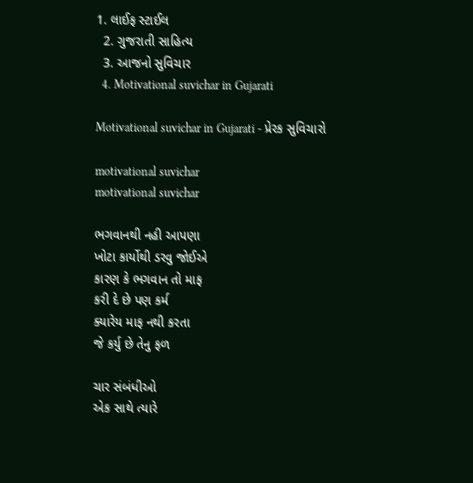1. લાઈફ સ્ટાઈલ
  2. ગુજરાતી સાહિત્ય
  3. આજનો સુવિચાર
  4. Motivational suvichar in Gujarati

Motivational suvichar in Gujarati - પ્રેરક સુવિચારો

motivational suvichar
motivational suvichar

ભગવાનથી નહી આપણા
ખોટા કાર્યોથી ડરવુ જોઈએ
કારણ કે ભગવાન તો માફ
કરી દે છે પણ કર્મ
ક્યારેય માફ નથી કરતા
જે કર્યુ છે તેનુ ફળ

ચાર સંબંધીઓ
એક સાથે ત્યારે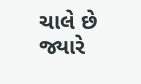ચાલે છે જ્યારે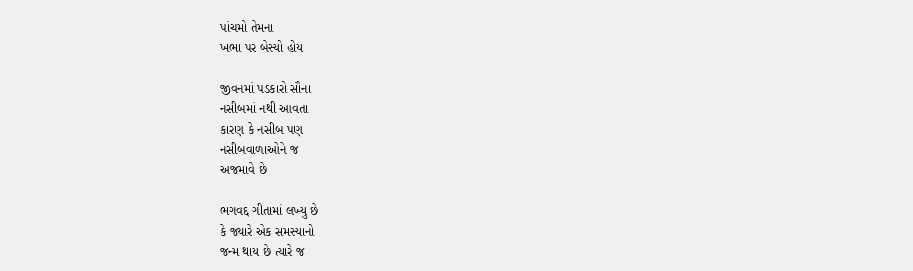પાંચમો તેમના
ખભા પર બેસ્યો હોય

જીવનમાં પડકારો સૌના
નસીબમાં નથી આવતા
કારણ કે નસીબ પણ
નસીબવાળાઓને જ
અજમાવે છે

ભગવદ્દ ગીતામાં લખ્યુ છે
કે જ્યારે એક સમસ્યાનો
જન્મ થાય છે ત્યારે જ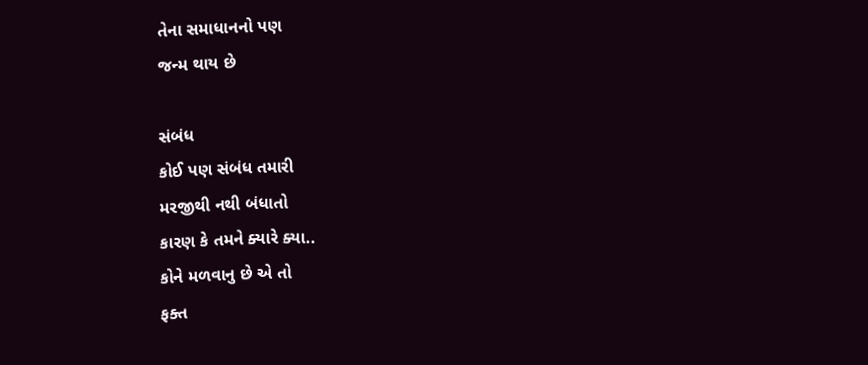તેના સમાધાનનો પણ
જન્મ થાય છે

સંબંધ
કોઈ પણ સંબંધ તમારી
મરજીથી નથી બંધાતો
કારણ કે તમને ક્યારે ક્યા..
કોને મળવાનુ છે એ તો
ફક્ત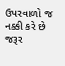ઉપરવાળો જ નક્કી કરે છે
જરૂર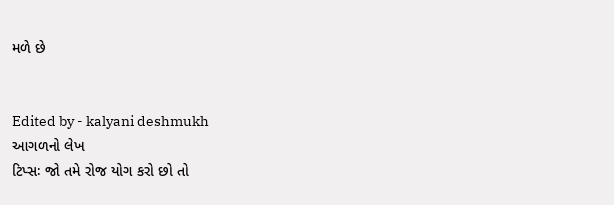મળે છે


Edited by - kalyani deshmukh
આગળનો લેખ
ટિપ્સઃ જો તમે રોજ યોગ કરો છો તો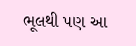ભૂલથી પણ આ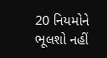20 નિયમોને ભૂલશો નહીં